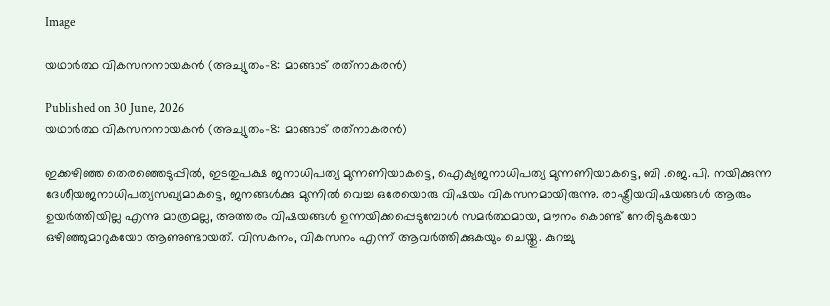Image

യഥാർത്ഥ വികസനനായകൻ (അച്യുതം-8: മാങ്ങാട് രത്‌നാകരൻ)

Published on 30 June, 2026
യഥാർത്ഥ വികസനനായകൻ (അച്യുതം-8: മാങ്ങാട് രത്‌നാകരൻ)

ഇക്കഴിഞ്ഞ തെരഞ്ഞെടുപ്പിൽ, ഇടതുപക്ഷ ജനാധിപത്യ മുന്നണിയാകട്ടെ, ഐക്യജനാധിപത്യ മുന്നണിയാകട്ടെ, ബി .ജെ.പി. നയിക്കുന്ന ദേശീയജനാധിപത്യസഖ്യമാകട്ടെ, ജനങ്ങൾക്കു മുന്നിൽ വെച്ച ഒരേയൊരു വിഷയം വികസനമായിരുന്നു. രാഷ്ട്രീയവിഷയങ്ങൾ ആരും ഉയർത്തിയില്ല എന്നു മാത്രമല്ല, അത്തരം വിഷയങ്ങൾ ഉന്നയിക്കപ്പെടുമ്പോൾ സമർത്ഥമായ, മൗനം കൊണ്ട് നേരിടുകയോ ഒഴിഞ്ഞുമാറുകയോ ആണുണ്ടായത്. വിസകനം, വികസനം എന്ന് ആവർത്തിക്കുകയും ചെയ്തു. കുറച്ചു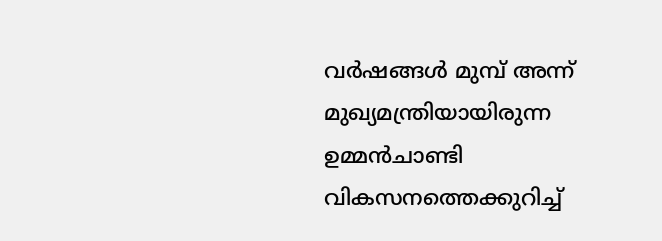വർഷങ്ങൾ മുമ്പ് അന്ന് മുഖ്യമന്ത്രിയായിരുന്ന ഉമ്മൻചാണ്ടി വികസനത്തെക്കുറിച്ച്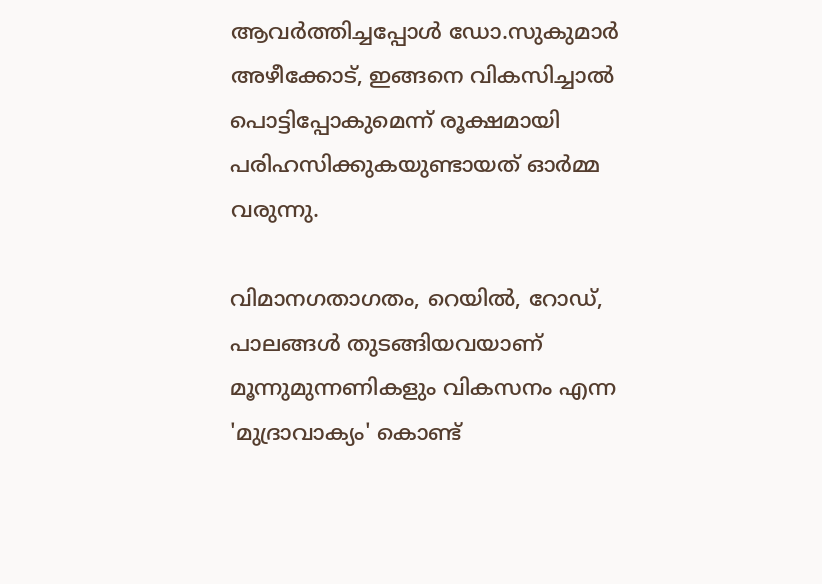ആവർത്തിച്ചപ്പോൾ ഡോ.സുകുമാർ അഴീക്കോട്, ഇങ്ങനെ വികസിച്ചാൽ പൊട്ടിപ്പോകുമെന്ന് രൂക്ഷമായി പരിഹസിക്കുകയുണ്ടായത് ഓർമ്മ വരുന്നു.

വിമാനഗതാഗതം, റെയിൽ, റോഡ്, പാലങ്ങൾ തുടങ്ങിയവയാണ് മൂന്നുമുന്നണികളും വികസനം എന്ന 'മുദ്രാവാക്യം' കൊണ്ട്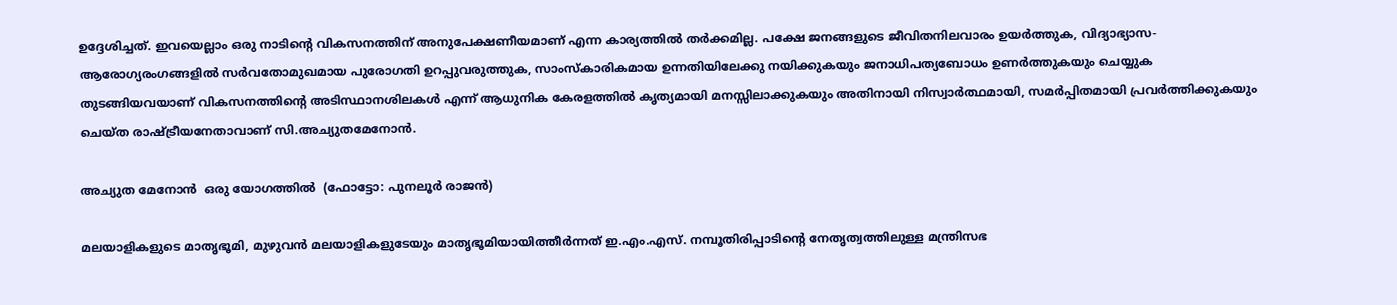ഉദ്ദേശിച്ചത്. ഇവയെല്ലാം ഒരു നാടിന്റെ വികസനത്തിന് അനുപേക്ഷണീയമാണ് എന്ന കാര്യത്തിൽ തർക്കമില്ല. പക്ഷേ ജനങ്ങളുടെ ജീവിതനിലവാരം ഉയർത്തുക, വിദ്യാഭ്യാസ-ആരോഗ്യരംഗങ്ങളിൽ സർവതോമുഖമായ പുരോഗതി ഉറപ്പുവരുത്തുക, സാംസ്‌കാരികമായ ഉന്നതിയിലേക്കു നയിക്കുകയും ജനാധിപത്യബോധം ഉണർത്തുകയും ചെയ്യുക തുടങ്ങിയവയാണ് വികസനത്തിന്റെ അടിസ്ഥാനശിലകൾ എന്ന് ആധുനിക കേരളത്തിൽ കൃത്യമായി മനസ്സിലാക്കുകയും അതിനായി നിസ്വാർത്ഥമായി, സമർപ്പിതമായി പ്രവർത്തിക്കുകയും ചെയ്ത രാഷ്ട്രീയനേതാവാണ് സി.അച്യുതമേനോൻ.

അച്യുത മേനോന്‍  ഒരു യോഗത്തില്‍  (ഫോട്ടോ: പുനലൂർ രാജൻ)

മലയാളികളുടെ മാതൃഭൂമി, മുഴുവൻ മലയാളികളുടേയും മാതൃഭൂമിയായിത്തീർന്നത് ഇ.എം.എസ്. നമ്പൂതിരിപ്പാടിന്റെ നേതൃത്വത്തിലുള്ള മന്ത്രിസഭ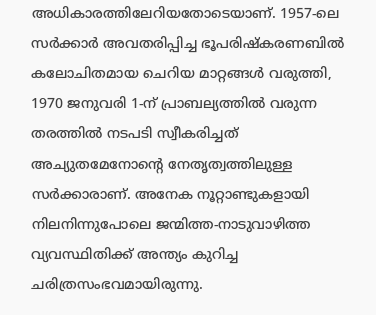അധികാരത്തിലേറിയതോടെയാണ്. 1957-ലെ സർക്കാർ അവതരിപ്പിച്ച ഭൂപരിഷ്‌കരണബിൽ കലോചിതമായ ചെറിയ മാറ്റങ്ങൾ വരുത്തി, 1970 ജനുവരി 1-ന് പ്രാബല്യത്തിൽ വരുന്ന തരത്തിൽ നടപടി സ്വീകരിച്ചത് അച്യുതമേനോന്റെ നേതൃത്വത്തിലുള്ള സർക്കാരാണ്. അനേക നൂറ്റാണ്ടുകളായി നിലനിന്നുപോലെ ജന്മിത്ത-നാടുവാഴിത്ത വ്യവസ്ഥിതിക്ക് അന്ത്യം കുറിച്ച ചരിത്രസംഭവമായിരുന്നു.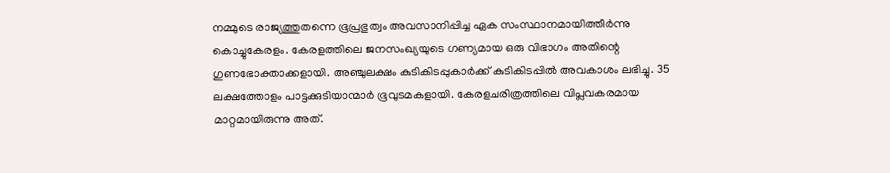നമ്മുടെ രാജ്യത്തുതന്നെ ഭൂപ്രഭുത്വം അവസാനിപ്പിച്ച ഏക സംസ്ഥാനമായിത്തീർന്നു കൊച്ചുകേരളം. കേരളത്തിലെ ജനസംഖ്യയുടെ ഗണ്യമായ ഒരു വിഭാഗം അതിന്റെ ഗുണഭോക്താക്കളായി. അഞ്ചുലക്ഷം കുടികിടപ്പുകാർക്ക് കുടികിടപ്പിൽ അവകാശം ലഭിച്ചു. 35 ലക്ഷത്തോളം പാട്ടക്കുടിയാന്മാർ ഭൂവുടമകളായി. കേരളചരിത്രത്തിലെ വിപ്ലവകരമായ മാറ്റമായിരുന്നു അത്.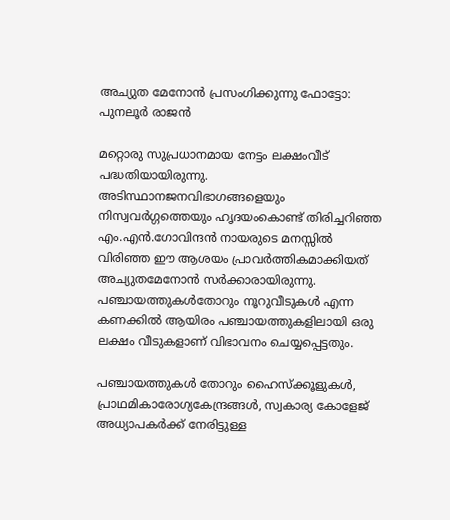അച്യുത മേനോന്‍ പ്രസംഗിക്കുന്നു ഫോട്ടോ: പുനലൂർ രാജൻ

മറ്റൊരു സുപ്രധാനമായ നേട്ടം ലക്ഷംവീട് പദ്ധതിയായിരുന്നു. അടിസ്ഥാനജനവിഭാഗങ്ങളെയും നിസ്വവർഗ്ഗത്തെയും ഹൃദയംകൊണ്ട് തിരിച്ചറിഞ്ഞ എം.എൻ.ഗോവിന്ദൻ നായരുടെ മനസ്സിൽ വിരിഞ്ഞ ഈ ആശയം പ്രാവർത്തികമാക്കിയത് അച്യുതമേനോൻ സർക്കാരായിരുന്നു. പഞ്ചായത്തുകൾതോറും നൂറുവീടുകൾ എന്ന കണക്കിൽ ആയിരം പഞ്ചായത്തുകളിലായി ഒരു ലക്ഷം വീടുകളാണ് വിഭാവനം ചെയ്യപ്പെട്ടതും.

പഞ്ചായത്തുകൾ തോറും ഹൈസ്‌ക്കൂളുകൾ, പ്രാഥമികാരോഗ്യകേന്ദ്രങ്ങൾ, സ്വകാര്യ കോളേജ് അധ്യാപകർക്ക് നേരിട്ടുള്ള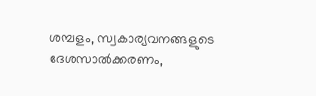ശമ്പളം, സ്വകാര്യവനങ്ങളുടെ ദേശസാൽക്കരണം,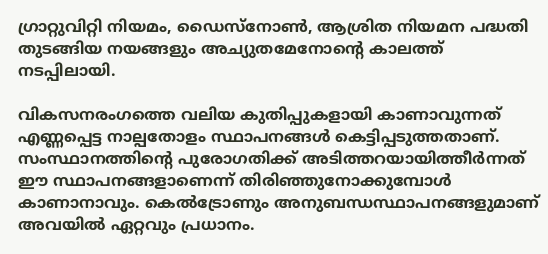ഗ്രാറ്റുവിറ്റി നിയമം, ഡൈസ്‌നോൺ, ആശ്രിത നിയമന പദ്ധതി തുടങ്ങിയ നയങ്ങളും അച്യുതമേനോന്റെ കാലത്ത് നടപ്പിലായി.

വികസനരംഗത്തെ വലിയ കുതിപ്പുകളായി കാണാവുന്നത് എണ്ണപ്പെട്ട നാല്പതോളം സ്ഥാപനങ്ങൾ കെട്ടിപ്പടുത്തതാണ്. സംസ്ഥാനത്തിന്റെ പുരോഗതിക്ക് അടിത്തറയായിത്തീർന്നത് ഈ സ്ഥാപനങ്ങളാണെന്ന് തിരിഞ്ഞുനോക്കുമ്പോൾ കാണാനാവും. കെൽട്രോണും അനുബന്ധസ്ഥാപനങ്ങളുമാണ് അവയിൽ ഏറ്റവും പ്രധാനം.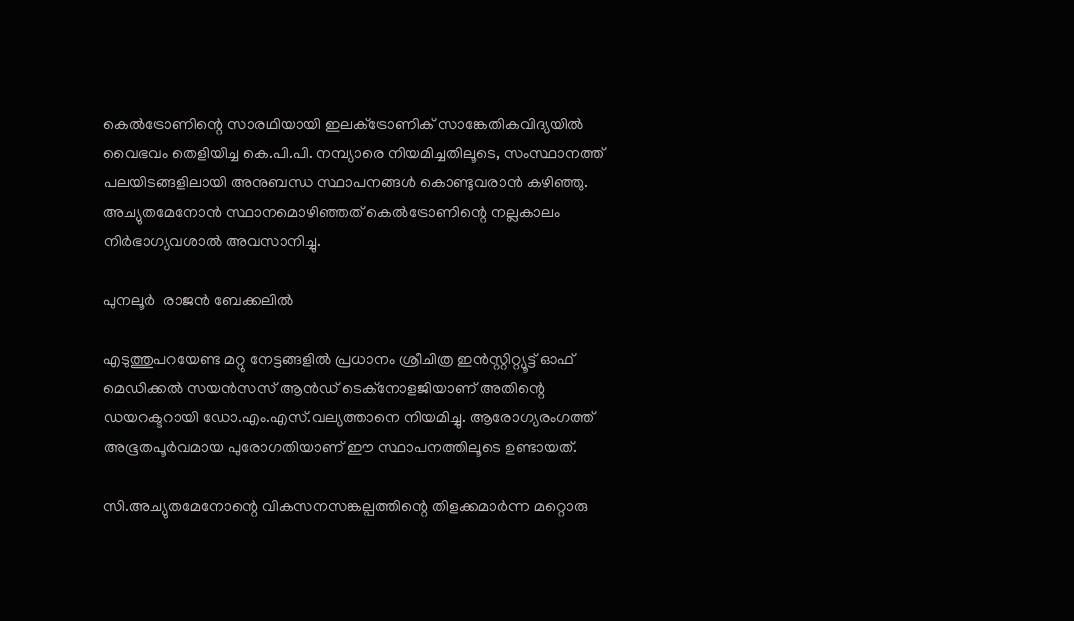കെൽട്രോണിന്റെ സാരഥിയായി ഇലക്‌ട്രോണിക് സാങ്കേതികവിദ്യയിൽ വൈഭവം തെളിയിച്ച കെ.പി.പി. നമ്പ്യാരെ നിയമിച്ചതിലൂടെ, സംസ്ഥാനത്ത് പലയിടങ്ങളിലായി അനുബന്ധ സ്ഥാപനങ്ങൾ കൊണ്ടുവരാൻ കഴിഞ്ഞു. അച്യുതമേനോൻ സ്ഥാനമൊഴിഞ്ഞത് കെൽട്രോണിന്റെ നല്ലകാലം നിർഭാഗ്യവശാൽ അവസാനിച്ചു.

പുനലൂര്‍  രാജന്‍ ബേക്കലില്‍

എടുത്തുപറയേണ്ട മറ്റു നേട്ടങ്ങളിൽ പ്രധാനം ശ്രീചിത്ര ഇൻസ്റ്റിറ്റ്യൂട്ട് ഓഫ് മെഡിക്കൽ സയൻസസ് ആൻഡ് ടെക്‌നോളജിയാണ് അതിന്റെ ഡയറക്ടറായി ഡോ.എം.എസ്.വല്യത്താനെ നിയമിച്ചു. ആരോഗ്യരംഗത്ത് അഭൂതപൂർവമായ പുരോഗതിയാണ് ഈ സ്ഥാപനത്തിലൂടെ ഉണ്ടായത്.

സി.അച്യുതമേനോന്റെ വികസനസങ്കല്പത്തിന്റെ തിളക്കമാർന്ന മറ്റൊരു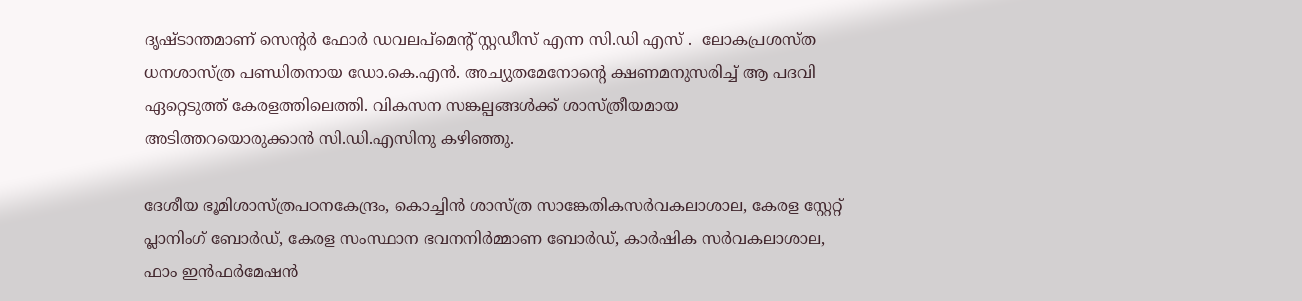ദൃഷ്ടാന്തമാണ് സെന്റർ ഫോർ ഡവലപ്‌മെന്റ് സ്റ്റഡീസ് എന്ന സി.ഡി എസ് .  ലോകപ്രശസ്ത ധനശാസ്ത്ര പണ്ഡിതനായ ഡോ.കെ.എൻ. അച്യുതമേനോന്റെ ക്ഷണമനുസരിച്ച് ആ പദവി ഏറ്റെടുത്ത് കേരളത്തിലെത്തി. വികസന സങ്കല്പങ്ങൾക്ക് ശാസ്ത്രീയമായ അടിത്തറയൊരുക്കാൻ സി.ഡി.എസിനു കഴിഞ്ഞു.

ദേശീയ ഭൂമിശാസ്ത്രപഠനകേന്ദ്രം, കൊച്ചിൻ ശാസ്ത്ര സാങ്കേതികസർവകലാശാല, കേരള സ്റ്റേറ്റ് പ്ലാനിംഗ് ബോർഡ്, കേരള സംസ്ഥാന ഭവനനിർമ്മാണ ബോർഡ്, കാർഷിക സർവകലാശാല, ഫാം ഇൻഫർമേഷൻ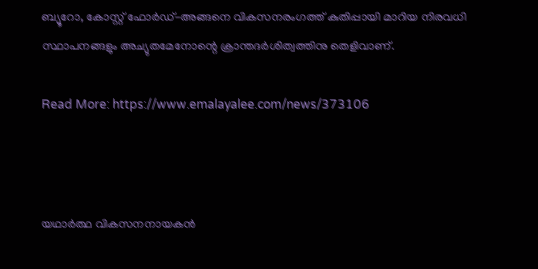ബ്യൂറോ, കോസ്റ്റ് ഫോർഡ്-അങ്ങനെ വികസനരംഗത്ത് കുതിപ്പായി മാറിയ നിരവധി സ്ഥാപനങ്ങളും അച്യുതമേനോന്റെ ക്രാന്തദർശിത്വത്തിനു തെളിവാണ്.

Read More: https://www.emalayalee.com/news/373106



യഥാർത്ഥ വികസനനായകൻ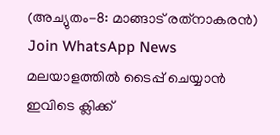(അച്യുതം-8: മാങ്ങാട് രത്‌നാകരൻ)
Join WhatsApp News
മലയാളത്തില്‍ ടൈപ്പ് ചെയ്യാന്‍ ഇവിടെ ക്ലിക്ക്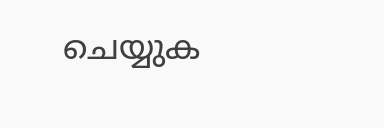ചെയ്യുക